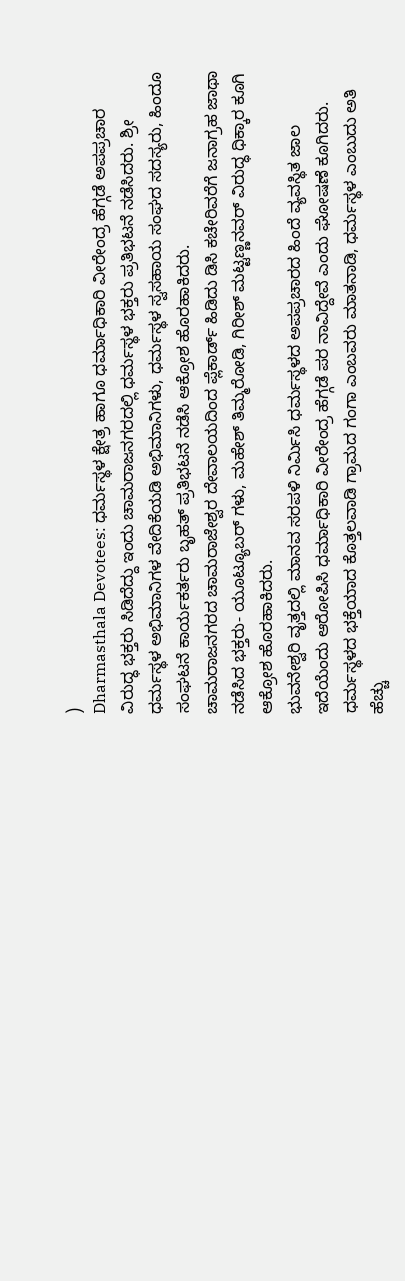)
Dharmasthala Devotees: ಧರ್ಮಸ್ಥಳ ಕ್ಷೇತ್ರ ಹಾಗೂ ಧರ್ಮಾಧಿಕಾರಿ ವೀರೇಂದ್ರ ಹೆಗ್ಗಡೆ ಅಪಪ್ರಚಾರ ವಿರುದ್ಧ ಭಕ್ತರು ಸಿಡಿದೆದ್ದು ಇಂದು ಚಾಮರಾಜನಗರದಲ್ಲಿ ಧರ್ಮಸ್ಥಳ ಭಕ್ತರು ಪ್ರತಿಭಟನೆ ನಡೆಸಿದರು. ಶ್ರೀ ಧರ್ಮಸ್ಥಳ ಅಭಿಮಾನಿಗಳ ವೇದಿಕೆಯಡಿ ಅಭಿಮಾನಿಗಳು, ಧರ್ಮಸ್ಥಳ ಸ್ವಸಹಾಯ ಸಂಘದ ಸದಸ್ಯರು, ಹಿಂದೂ ಸಂಘಟನೆ ಕಾರ್ಯಕರ್ತರು ಬೃಹತ್ ಪ್ರತಿಭಟನೆ ನಡೆಸಿ ಆಕ್ರೋಶ ಹೊರಹಾಕಿದರು.
ಚಾಮರಾಜನಗರದ ಚಾಮರಾಜೇಶ್ವರ ದೇವಾಲಯದಿಂದ ಪ್ಲೆಕಾರ್ಡ್ ಹಿಡಿದು ಡಿಸಿ ಕಚೇರಿವರೆಗೆ ಜನಾಗ್ರಹ ಜಾಥಾ ನಡೆಸಿದ ಭಕ್ತರು- ಯೂಟ್ಯೂಬರ್ ಗಳು, ಮಹೇಶ್ ತಿಮ್ಮರೋಡಿ, ಗಿರೀಶ್ ಮಟ್ಟಣ್ಣನವರ್ ವಿರುದ್ಧ ಧಿಕ್ಕಾರ ಕೂಗಿ ಆಕ್ರೋಶ ಹೊರಹಾಕಿದರು.
ಭುವನೇಶ್ವರಿ ವೃತ್ತದಲ್ಲಿ ಮಾನವ ಸರಪಳಿ ನಿರ್ಮಿಸಿ ಧರ್ಮಸ್ಥಳದ ಅಪಪ್ರಚಾರದ ಹಿಂದೆ ವ್ಯವಸ್ಥಿತ ಜಾಲ ಇದೆಯೆಂದು ಆರೋಪಿಸಿ ಧರ್ಮಾಧಿಕಾರಿ ವೀರೇಂದ್ರ ಹೆಗ್ಗಡೆ ಪರ ನಾವಿದ್ದೇವೆ ಎಂದು ಘೋಷಣೆ ಕೂಗಿದರು.
ಧರ್ಮಸ್ಥಳದ ಭಕ್ತೆಯಾದ ಕೊತ್ತಲವಾಡಿ ಗ್ರಾಮದ ಗಂಗಾ ಎಂಬವರು ಮಾತನಾಡಿ, ಧರ್ಮಸ್ಥಳ ಎಂಬುದು ಅತಿ ಹೆಚ್ಚು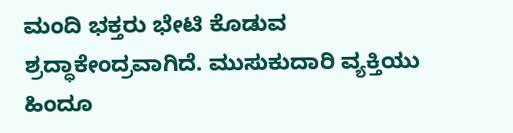ಮಂದಿ ಭಕ್ತರು ಭೇಟಿ ಕೊಡುವ ಶ್ರದ್ಧಾಕೇಂದ್ರವಾಗಿದೆ. ಮುಸುಕುದಾರಿ ವ್ಯಕ್ತಿಯು ಹಿಂದೂ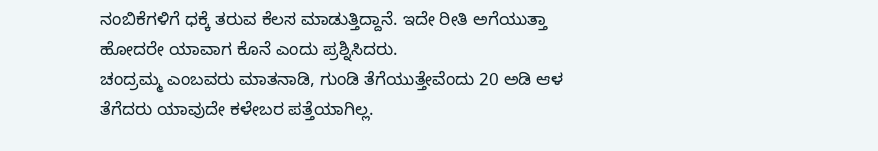ನಂಬಿಕೆಗಳಿಗೆ ಧಕ್ಕೆ ತರುವ ಕೆಲಸ ಮಾಡುತ್ತಿದ್ದಾನೆ. ಇದೇ ರೀತಿ ಅಗೆಯುತ್ತಾ ಹೋದರೇ ಯಾವಾಗ ಕೊನೆ ಎಂದು ಪ್ರಶ್ನಿಸಿದರು.
ಚಂದ್ರಮ್ಮ ಎಂಬವರು ಮಾತನಾಡಿ, ಗುಂಡಿ ತೆಗೆಯುತ್ತೇವೆಂದು 20 ಅಡಿ ಆಳ ತೆಗೆದರು ಯಾವುದೇ ಕಳೇಬರ ಪತ್ತೆಯಾಗಿಲ್ಲ.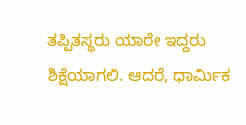ತಪ್ಪಿತಸ್ಥರು ಯಾರೇ ಇದ್ದರು ಶಿಕ್ಷೆಯಾಗಲಿ. ಆದರೆ, ಧಾರ್ಮಿಕ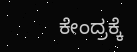ಕೇಂದ್ರಕ್ಕೆ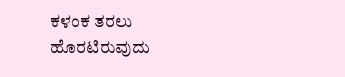ಕಳಂಕ ತರಲು ಹೊರಟಿರುವುದು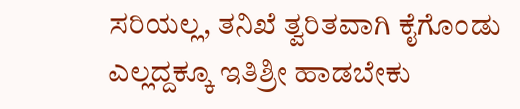ಸರಿಯಲ್ಲ, ತನಿಖೆ ತ್ವರಿತವಾಗಿ ಕೈಗೊಂಡು ಎಲ್ಲದ್ದಕ್ಕೂ ಇತಿಶ್ರೀ ಹಾಡಬೇಕು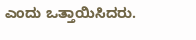ಎಂದು ಒತ್ತಾಯಿಸಿದರು.